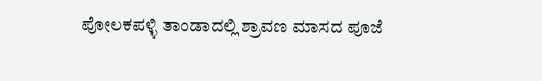ಪೋಲಕಪಳ್ಳಿ ತಾಂಡಾದಲ್ಲಿ ಶ್ರಾವಣ ಮಾಸದ ಪೂಜೆ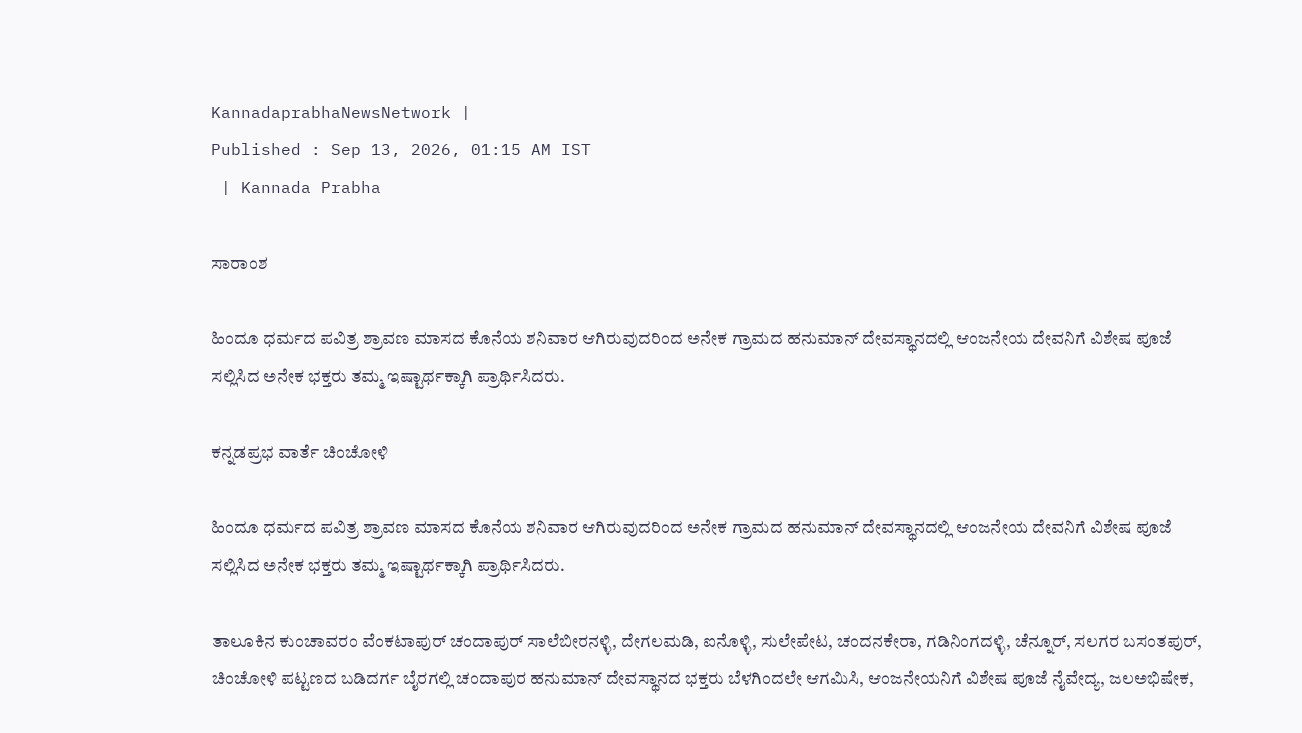KannadaprabhaNewsNetwork |
Published : Sep 13, 2026, 01:15 AM IST
 | Kannada Prabha

ಸಾರಾಂಶ

ಹಿಂದೂ ಧರ್ಮದ ಪವಿತ್ರ ಶ್ರಾವಣ ಮಾಸದ ಕೊನೆಯ ಶನಿವಾರ ಆಗಿರುವುದರಿಂದ ಅನೇಕ ಗ್ರಾಮದ ಹನುಮಾನ್ ದೇವಸ್ಥಾನದಲ್ಲಿ ಆಂಜನೇಯ ದೇವನಿಗೆ ವಿಶೇಷ ಪೂಜೆ‌ ಸಲ್ಲಿಸಿದ ಅನೇಕ ಭಕ್ತರು ತಮ್ಮ ಇಷ್ಟಾರ್ಥಕ್ಕಾಗಿ ಪ್ರಾರ್ಥಿಸಿದರು.

ಕನ್ನಡಪ್ರಭ ವಾರ್ತೆ ಚಿಂಚೋಳಿ

ಹಿಂದೂ ಧರ್ಮದ ಪವಿತ್ರ ಶ್ರಾವಣ ಮಾಸದ ಕೊನೆಯ ಶನಿವಾರ ಆಗಿರುವುದರಿಂದ ಅನೇಕ ಗ್ರಾಮದ ಹನುಮಾನ್ ದೇವಸ್ಥಾನದಲ್ಲಿ ಆಂಜನೇಯ ದೇವನಿಗೆ ವಿಶೇಷ ಪೂಜೆ‌ ಸಲ್ಲಿಸಿದ ಅನೇಕ ಭಕ್ತರು ತಮ್ಮ ಇಷ್ಟಾರ್ಥಕ್ಕಾಗಿ ಪ್ರಾರ್ಥಿಸಿದರು.

ತಾಲೂಕಿನ ಕುಂಚಾವರಂ ವೆಂಕಟಾಪುರ್ ಚಂದಾಪುರ್ ಸಾಲೆಬೀರನಳ್ಳಿ, ದೇಗಲಮಡಿ, ಐನೊಳ್ಳಿ, ಸುಲೇಪೇಟ, ಚಂದನಕೇರಾ, ಗಡಿನಿಂಗದಳ್ಳಿ, ಚೆನ್ನೂರ್, ಸಲಗರ ಬಸಂತಪುರ್, ಚಿಂಚೋಳಿ ಪಟ್ಟಣದ ಬಡಿದರ್ಗ ಬೈರಗಲ್ಲಿ ಚಂದಾಪುರ ಹನುಮಾನ್ ದೇವಸ್ಥಾನದ ಭಕ್ತರು ಬೆಳಗಿಂದಲೇ ಆಗಮಿಸಿ, ಆಂಜನೇಯನಿಗೆ ವಿಶೇಷ ಪೂಜೆ ನೈವೇದ್ಯ, ಜಲಅಭಿಷೇಕ,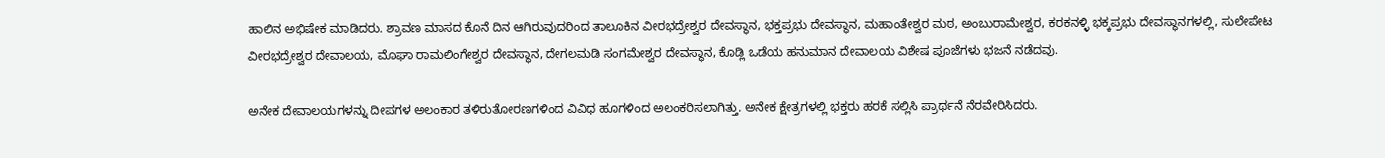ಹಾಲಿನ ಅಭಿಷೇಕ ಮಾಡಿದರು. ಶ್ರಾವಣ ಮಾಸದ ಕೊನೆ ದಿನ ಆಗಿರುವುದರಿಂದ ತಾಲೂಕಿನ ವೀರಭದ್ರೇಶ್ವರ ದೇವಸ್ಥಾನ, ಭಕ್ತಪ್ರಭು ದೇವಸ್ಥಾನ, ಮಹಾಂತೇಶ್ವರ ಮಠ, ಅಂಬುರಾಮೇಶ್ವರ, ಕರಕನಳ್ಳಿ ಭಕ್ಕಪ್ರಭು ದೇವಸ್ಥಾನಗಳಲ್ಲಿ, ಸುಲೇಪೇಟ ವೀರಭದ್ರೇಶ್ವರ ದೇವಾಲಯ, ಮೊಘಾ ರಾಮಲಿಂಗೇಶ್ವರ ದೇವಸ್ಥಾನ, ದೇಗಲಮಡಿ ಸಂಗಮೇಶ್ವರ ದೇವಸ್ಥಾನ, ಕೊಡ್ಲಿ ಒಡೆಯ ಹನುಮಾನ ದೇವಾಲಯ ವಿಶೇಷ ಪೂಜೆಗಳು ಭಜನೆ ನಡೆದವು.

ಅನೇಕ ದೇವಾಲಯಗಳನ್ನು ದೀಪಗಳ ಅಲಂಕಾರ ತಳಿರುತೋರಣಗಳಿಂದ ವಿವಿಧ ಹೂಗಳಿಂದ ಅಲಂಕರಿಸಲಾಗಿತ್ತು. ಅನೇಕ ಕ್ಷೇತ್ರಗಳಲ್ಲಿ ಭಕ್ತರು ಹರಕೆ ಸಲ್ಲಿಸಿ ಪ್ರಾರ್ಥನೆ ನೆರವೇರಿಸಿದರು.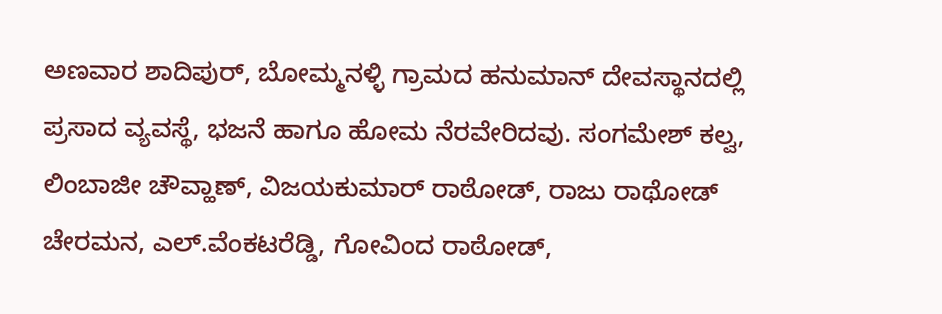ಅಣವಾರ ಶಾದಿಪುರ್, ಬೋಮ್ಮನಳ್ಳಿ ಗ್ರಾಮದ ಹನುಮಾನ್ ದೇವಸ್ಥಾನದಲ್ಲಿ ಪ್ರಸಾದ ವ್ಯವಸ್ಥೆ, ಭಜನೆ ಹಾಗೂ ಹೋಮ ನೆರವೇರಿದವು. ಸಂಗಮೇಶ್ ಕಲ್ವ, ಲಿಂಬಾಜೀ ಚೌವ್ಹಾಣ್, ವಿಜಯಕುಮಾರ್ ರಾಠೋಡ್, ರಾಜು ರಾಥೋಡ್ ಚೇರಮನ, ಎಲ್.ವೆಂಕಟರೆಡ್ಡಿ, ಗೋವಿಂದ ರಾಠೋಡ್,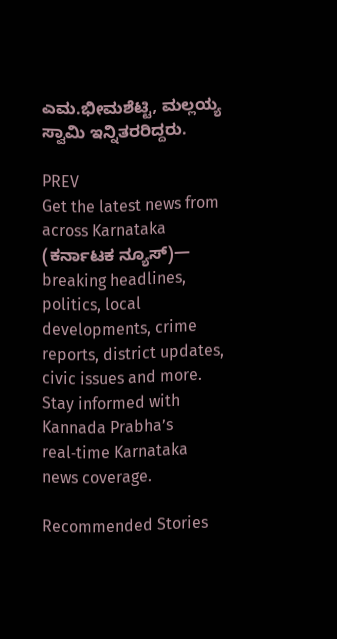ಎಮ.ಭೀಮಶೆಟ್ಟಿ, ಮಲ್ಲಯ್ಯ ಸ್ವಾಮಿ ಇನ್ನಿತರರಿದ್ದರು.

PREV
Get the latest news from across Karnataka (ಕರ್ನಾಟಕ ನ್ಯೂಸ್)— breaking headlines, politics, local developments, crime reports, district updates, civic issues and more. Stay informed with Kannada Prabha’s real‑time Karnataka news coverage.

Recommended Stories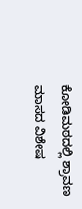ಕೋಡಿಮಠದಲ್ಲಿ ಶ್ರಾವಣ ಮಾಸದ ವಿಶೇಷ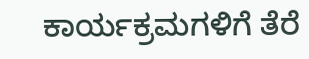ಕಾರ್ಯಕ್ರಮಗಳಿಗೆ ತೆರೆ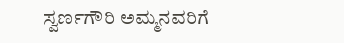ಸ್ವರ್ಣಗೌರಿ ಅಮ್ಮನವರಿಗೆ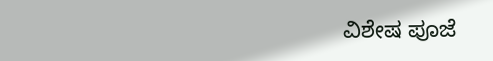ವಿಶೇಷ ಪೂಜೆ